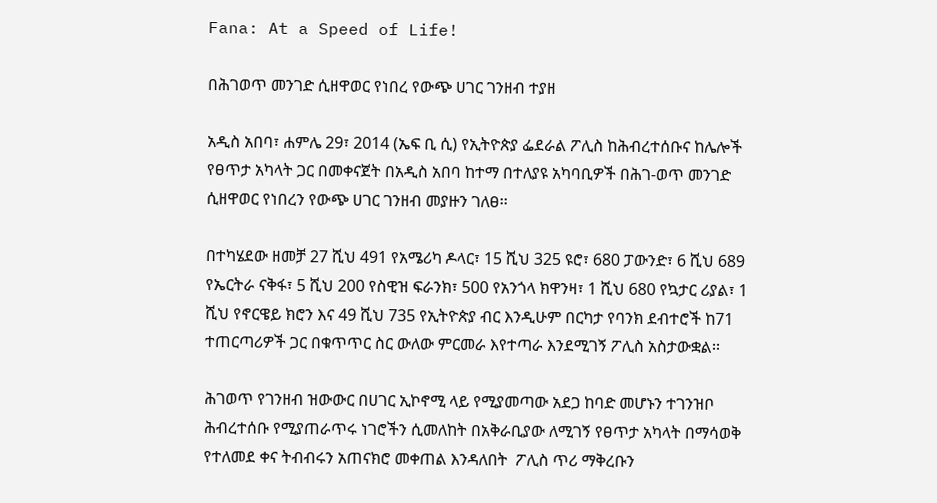Fana: At a Speed of Life!

በሕገወጥ መንገድ ሲዘዋወር የነበረ የውጭ ሀገር ገንዘብ ተያዘ

አዲስ አበባ፣ ሐምሌ 29፣ 2014 (ኤፍ ቢ ሲ) የኢትዮጵያ ፌደራል ፖሊስ ከሕብረተሰቡና ከሌሎች የፀጥታ አካላት ጋር በመቀናጀት በአዲስ አበባ ከተማ በተለያዩ አካባቢዎች በሕገ-ወጥ መንገድ ሲዘዋወር የነበረን የውጭ ሀገር ገንዘብ መያዙን ገለፀ፡፡

በተካሄደው ዘመቻ 27 ሺህ 491 የአሜሪካ ዶላር፣ 15 ሺህ 325 ዩሮ፣ 680 ፓውንድ፣ 6 ሺህ 689 የኤርትራ ናቅፋ፣ 5 ሺህ 200 የስዊዝ ፍራንክ፣ 500 የአንጎላ ክዋንዛ፣ 1 ሺህ 680 የኳታር ሪያል፣ 1 ሺህ የኖርዌይ ክሮን እና 49 ሺህ 735 የኢትዮጵያ ብር እንዲሁም በርካታ የባንክ ደብተሮች ከ71 ተጠርጣሪዎች ጋር በቁጥጥር ስር ውለው ምርመራ እየተጣራ እንደሚገኝ ፖሊስ አስታውቋል፡፡

ሕገወጥ የገንዘብ ዝውውር በሀገር ኢኮኖሚ ላይ የሚያመጣው አደጋ ከባድ መሆኑን ተገንዝቦ ሕብረተሰቡ የሚያጠራጥሩ ነገሮችን ሲመለከት በአቅራቢያው ለሚገኝ የፀጥታ አካላት በማሳወቅ የተለመደ ቀና ትብብሩን አጠናክሮ መቀጠል እንዳለበት  ፖሊስ ጥሪ ማቅረቡን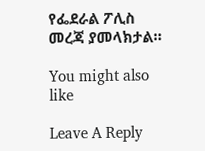የፌደራል ፖሊስ መረጃ ያመላክታል።

You might also like

Leave A Reply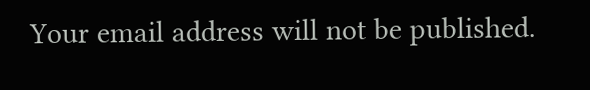Your email address will not be published.